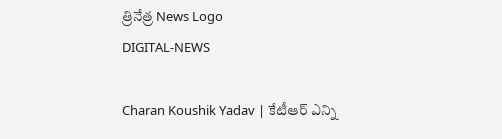త్రినేత్ర News Logo
DIGITAL-NEWS

Charan Koushik Yadav | కేటీఆర్ ఎన్ని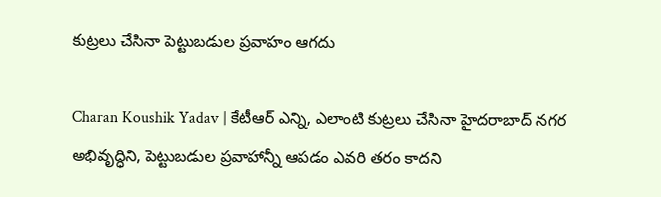కుట్ర‌లు చేసినా పెట్టుబ‌డుల ప్ర‌వాహం ఆగ‌దు

Charan Koushik Yadav | కేటీఆర్ ఎన్ని, ఎలాంటి కుట్ర‌లు చేసినా హైదరాబాద్ నగర అభివృద్ధిని, పెట్టుబడుల ప్రవాహాన్నీ ఆపడం ఎవరి తరం కాదని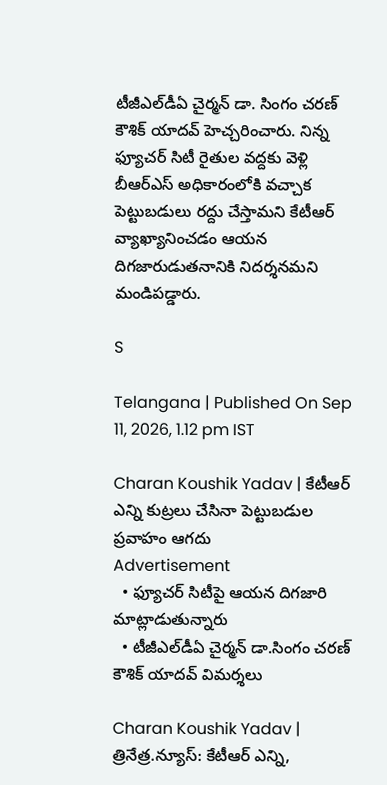టీజీఎల్‌డీఏ చైర్మన్ డా. సింగం చరణ్ కౌశిక్ యాదవ్ హెచ్చరించారు. నిన్న ఫ్యూచర్ సిటీ రైతుల వద్దకు వెళ్లి బీఆర్ఎస్ అధికారంలోకి వచ్చాక పెట్టుబడులు రద్దు చేస్తామ‌ని కేటీఆర్‌ వ్యాఖ్యానించడం ఆయన దిగజారుడుతనానికి నిదర్శనమని మండిపడ్డారు.

S

Telangana | Published On Sep 11, 2026, 1.12 pm IST

Charan Koushik Yadav | కేటీఆర్ ఎన్ని కుట్ర‌లు చేసినా పెట్టుబ‌డుల ప్ర‌వాహం ఆగ‌దు
Advertisement
  • ఫ్యూచ‌ర్ సిటీపై ఆయ‌న‌ దిగ‌జారి మాట్లాడుతున్నారు
  • టీజీఎల్‌డీఏ చైర్మ‌న్ డా.సింగం చరణ్ కౌశిక్ యాదవ్ విమ‌ర్శ‌లు

Charan Koushik Yadav | త్రినేత్ర‌.న్యూస్‌: కేటీఆర్ ఎన్ని,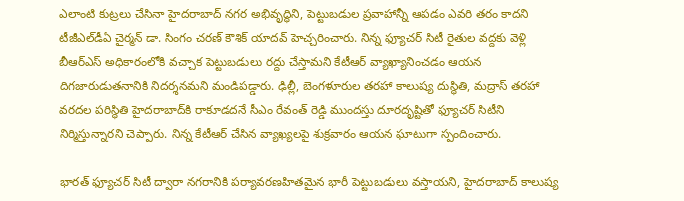ఎలాంటి కుట్ర‌లు చేసినా హైదరాబాద్ నగర అభివృద్ధిని, పెట్టుబడుల ప్రవాహాన్నీ ఆపడం ఎవరి తరం కాదని టీజీఎల్‌డీఏ చైర్మన్ డా. సింగం చరణ్ కౌశిక్ యాదవ్ హెచ్చరించారు. నిన్న ఫ్యూచర్ సిటీ రైతుల వద్దకు వెళ్లి బీఆర్ఎస్ అధికారంలోకి వచ్చాక పెట్టుబడులు రద్దు చేస్తామ‌ని కేటీఆర్‌ వ్యాఖ్యానించడం ఆయన దిగజారుడుతనానికి నిదర్శనమని మండిపడ్డారు. ఢిల్లీ, బెంగళూరుల తరహా కాలుష్య దుస్థితి, మద్రాస్ తరహా వరదల పరిస్థితి హైదరాబాద్‌కి రాకూడదనే సీఎం రేవంత్ రెడ్డి ముందస్తు దూరదృష్టితో ఫ్యూచర్ సిటీని నిర్మిస్తున్నార‌ని చెప్పారు. నిన్న కేటీఆర్‌ చేసిన వ్యాఖ్యలపై శుక్ర‌వారం ఆయ‌న ఘాటుగా స్పందించారు.

భారత్ ఫ్యూచర్ సిటీ ద్వారా నగరానికి పర్యావరణహితమైన భారీ పెట్టుబడులు వస్తాయని, హైదరాబాద్ కాలుష్య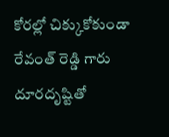కోరల్లో చిక్కుకోకుండా రేవంత్ రెడ్డి గారు దూరదృష్టితో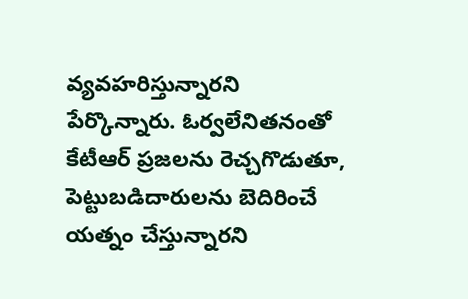వ్యవహరిస్తున్నారని పేర్కొన్నారు. ఓర్వలేనితనంతో కేటీఆర్‌ ప్రజలను రెచ్చగొడుతూ, పెట్టుబడిదారులను బెదిరించే యత్నం చేస్తున్నారని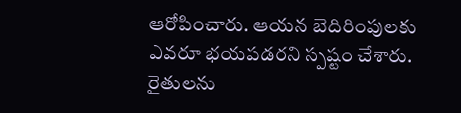ఆరోపించారు. ఆయన బెదిరింపులకు ఎవరూ భయపడరని స్పష్టం చేశారు. రైతుల‌ను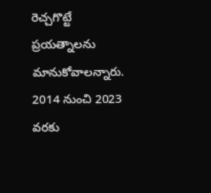రెచ్చ‌గొట్టే ప్ర‌య‌త్నాల‌ను మానుకోవాల‌న్నారు. 2014 నుంచి 2023 వరకు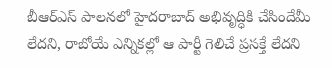బీఆర్ఎస్ పాలనలో హైదరాబాద్ అభివృద్ధికి చేసిందేమీ లేదని, రాబోయే ఎన్నికల్లో ఆ పార్టీ గెలిచే ప్రసక్తే లేదని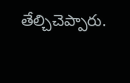తేల్చిచెప్పారు.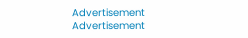Advertisement
Advertisement